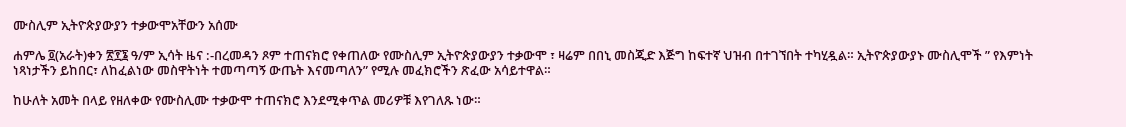ሙስሊም ኢትዮጵያውያን ተቃውሞአቸውን አሰሙ

ሐምሌ ፬(አራት)ቀን ፳፻፮ ዓ/ም ኢሳት ዜና :-በረመዳን ጾም ተጠናክሮ የቀጠለው የሙስሊም ኢትዮጵያውያን ተቃውሞ ፣ ዛሬም በበኒ መስጂድ እጅግ ከፍተኛ ህዝብ በተገኘበት ተካሂዷል። ኢትዮጵያውያኑ ሙስሊሞች ” የእምነት ነጻነታችን ይከበር፣ ለከፈልነው መስዋትነት ተመጣጣኝ ውጤት እናመጣለን” የሚሉ መፈክሮችን ጽፈው አሳይተዋል።

ከሁለት አመት በላይ የዘለቀው የሙስሊሙ ተቃውሞ ተጠናክሮ እንደሚቀጥል መሪዎቹ እየገለጹ ነው።